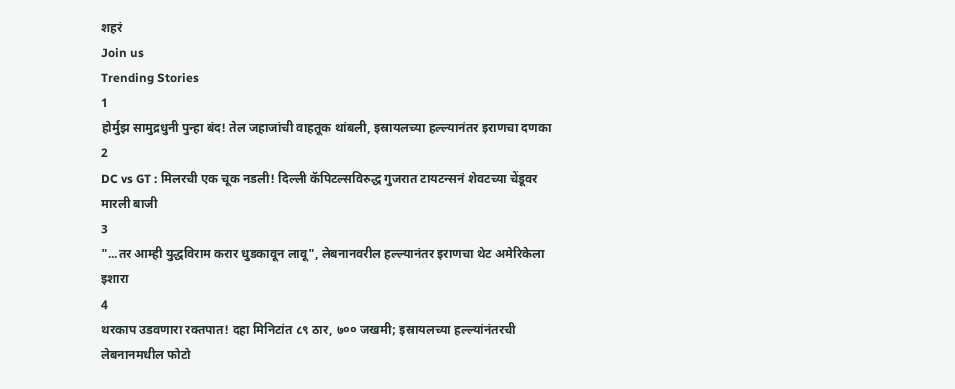शहरं
Join us
Trending Stories
1
होर्मुझ सामुद्रधुनी पुन्हा बंद! तेल जहाजांची वाहतूक थांबली, इस्रायलच्या हल्ल्यानंतर इराणचा दणका
2
DC vs GT : मिलरची एक चूक नडली! दिल्ली कॅपिटल्सविरुद्ध गुजरात टायटन्सनं शेवटच्या चेंडूवर मारली बाजी
3
"...तर आम्ही युद्धविराम करार धुडकावून लावू", लेबनानवरील हल्ल्यानंतर इराणचा थेट अमेरिकेला इशारा
4
थरकाप उडवणारा रक्तपात! दहा मिनिटांत ८९ ठार, ७०० जखमी; इस्रायलच्या हल्ल्यांनंतरची लेबनानमधील फोटो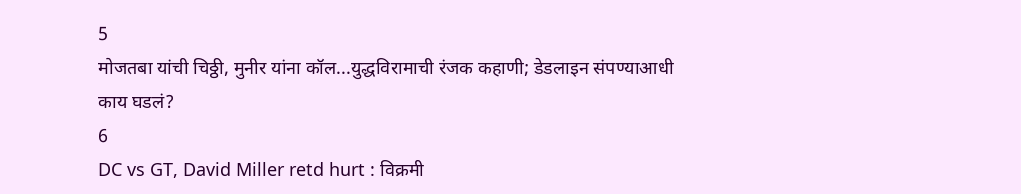5
मोजतबा यांची चिठ्ठी, मुनीर यांना कॉल...युद्धविरामाची रंजक कहाणी; डेडलाइन संपण्याआधी काय घडलं?
6
DC vs GT, David Miller retd hurt : विक्रमी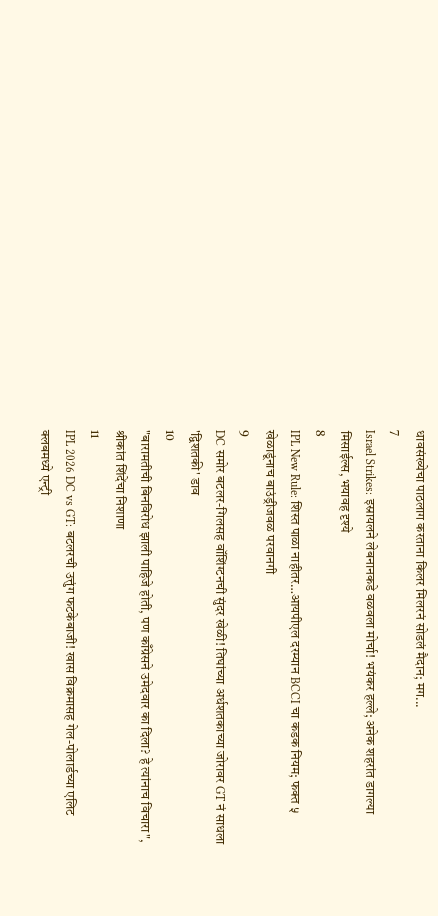धावसंख्येचा पाठलाग करताना किलर मिलरनं सोडलं मैदान; मग...
7
Israel Strikes: इस्रायलने लेबनानकडे वळवला मोर्चा! भयंकर हल्ले; अनेक शहरांत डागल्या मिसाईल्स, भयावह दृश्ये
8
IPL New Rule: शिस्त पाळा नाहीतर…आयपीएल दरम्यान BCCI चा कडक नियम; फक्त ५ खेळाडूंनाच बाउंड्रीजवळ परवानगी
9
DC समोर बटलर-गिलसह वॉशिंग्टनची सुंदर खेळी! तिघांच्या अर्धशतकाच्या जोरावर GT नं साधला 'द्विशतकी' डाव
10
"बारामतीची बिनविरोध झाली पाहिजे होती, पण काँग्रेसने उमेदवार का दिला? हे त्यांनाच विचारा", श्रीकांत शिंदेंचा निशाणा
11
IPL 2026 DC vs GT: बटलरची उत्तुंग फटकेबाजी! खास विक्रमासह गेल-पोलार्डच्या एलिट क्लबमध्ये एन्ट्री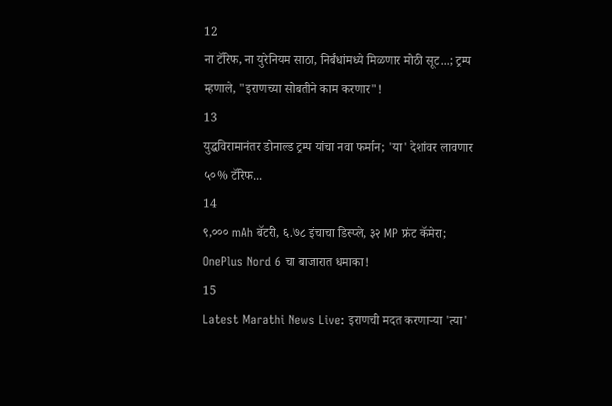12
ना टॅरिफ, ना युरेनियम साठा, निर्बंधांमध्ये मिळणार मोठी सूट...; ट्रम्प म्हणाले, "इराणच्या सोबतीने काम करणार"!
13
युद्धविरामानंतर डोनाल्ड ट्रम्प यांचा नवा फर्मान; 'या' देशांवर लावणार ५०% टॅरिफ...
14
९,००० mAh बॅटरी, ६.७८ इंचाचा डिस्प्ले, ३२ MP फ्रंट कॅमेरा; OnePlus Nord 6 चा बाजारात धमाका!
15
Latest Marathi News Live: इराणची मदत करणाऱ्या 'त्या'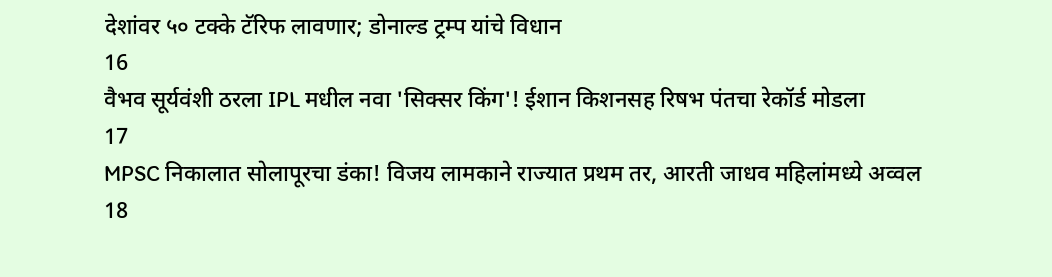देशांवर ५० टक्के टॅरिफ लावणार; डोनाल्ड ट्रम्प यांचे विधान
16
वैभव सूर्यवंशी ठरला IPL मधील नवा 'सिक्सर किंग'! ईशान किशनसह रिषभ पंतचा रेकॉर्ड मोडला
17
MPSC निकालात सोलापूरचा डंका! विजय लामकाने राज्यात प्रथम तर, आरती जाधव महिलांमध्ये अव्वल
18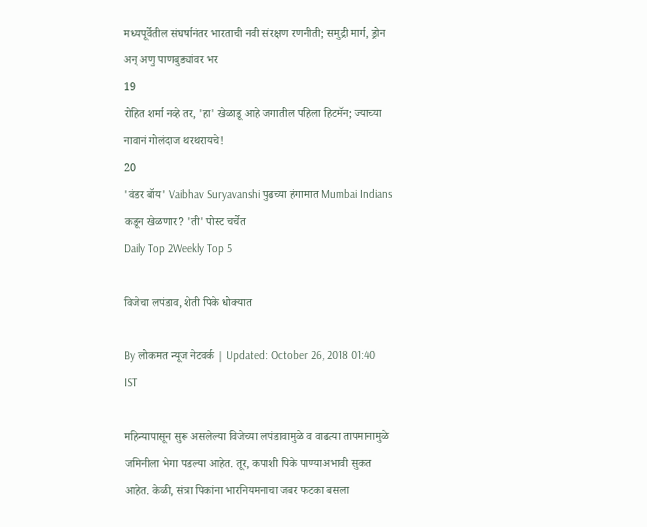मध्यपूर्वेतील संघर्षानंतर भारताची नवी संरक्षण रणनीती; समुद्री मार्ग, ड्रोन अन् अणु पाणबुड्यांवर भर
19
रोहित शर्मा नव्हे तर, 'हा' खेळाडू आहे जगातील पहिला हिटमॅन; ज्याच्या नावानं गोलंदाज थरथरायचे!
20
'वंडर बॉय' Vaibhav Suryavanshi पुढच्या हंगामात Mumbai Indians कडून खेळणार? 'ती' पोस्ट चर्चेत
Daily Top 2Weekly Top 5

विजेचा लपंडाव, शेती पिके धोक्यात

By लोकमत न्यूज नेटवर्क | Updated: October 26, 2018 01:40 IST

महिन्यापासून सुरू असलेल्या विजेच्या लपंडावामुळे व वाढत्या तापमानामुळे जमिनीला भेगा पडल्या आहेत. तूर, कपाशी पिके पाण्याअभावी सुकत आहेत. केळी, संत्रा पिकांना भारनियमनाचा जबर फटका बसला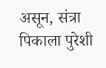असून, संत्रा पिकाला पुरेशी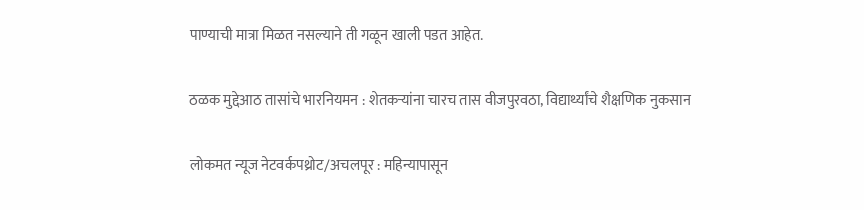पाण्याची मात्रा मिळत नसल्याने ती गळून खाली पडत आहेत.

ठळक मुद्देआठ तासांचे भारनियमन : शेतकऱ्यांना चारच तास वीजपुरवठा, विद्यार्थ्यांचे शैक्षणिक नुकसान

लोकमत न्यूज नेटवर्कपथ्रोट/अचलपूर : महिन्यापासून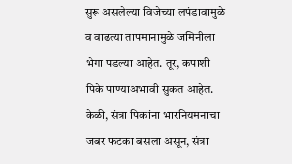सुरू असलेल्या विजेच्या लपंडावामुळे व वाढत्या तापमानामुळे जमिनीला भेगा पडल्या आहेत. तूर, कपाशी पिके पाण्याअभावी सुकत आहेत. केळी, संत्रा पिकांना भारनियमनाचा जबर फटका बसला असून, संत्रा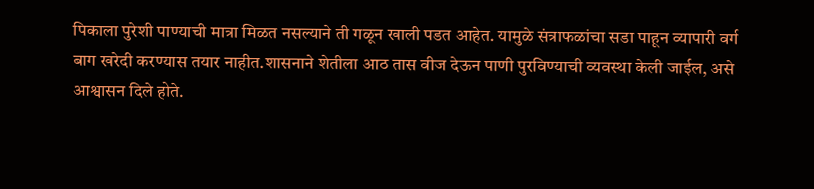पिकाला पुरेशी पाण्याची मात्रा मिळत नसल्याने ती गळून खाली पडत आहेत. यामुळे संत्राफळांचा सडा पाहून व्यापारी वर्ग बाग खरेदी करण्यास तयार नाहीत.शासनाने शेतीला आठ तास वीज देऊन पाणी पुरविण्याची व्यवस्था केली जाईल, असे आश्वासन दिले होते.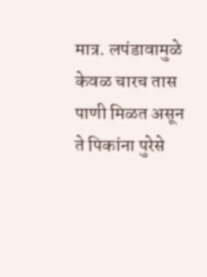मात्र. लपंडावामुळे केवळ चारच तास पाणी मिळत असून ते पिकांना पुरेसे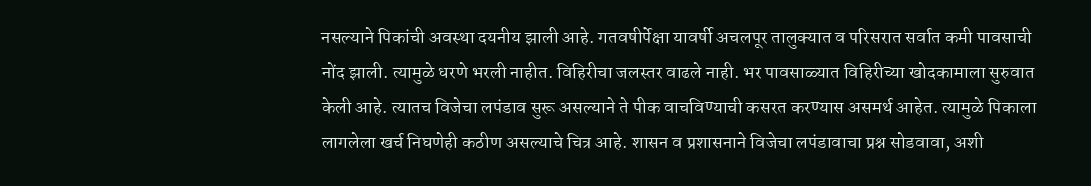नसल्याने पिकांची अवस्था दयनीय झाली आहे. गतवषीर्पेक्षा यावर्षी अचलपूर तालुक्यात व परिसरात सर्वात कमी पावसाची नोंद झाली. त्यामुळे धरणे भरली नाहीत. विहिरीचा जलस्तर वाढले नाही. भर पावसाळ्यात विहिरीच्या खोदकामाला सुरुवात केली आहे. त्यातच विजेचा लपंडाव सुरू असल्याने ते पीक वाचविण्याची कसरत करण्यास असमर्थ आहेत. त्यामुळे पिकाला लागलेला खर्च निघणेही कठीण असल्याचे चित्र आहे. शासन व प्रशासनाने विजेचा लपंडावाचा प्रश्न सोडवावा, अशी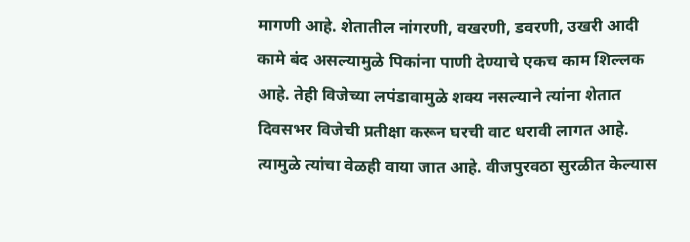मागणी आहे. शेतातील नांगरणी, वखरणी, डवरणी, उखरी आदी कामे बंद असल्यामुळे पिकांना पाणी देण्याचे एकच काम शिल्लक आहे. तेही विजेच्या लपंडावामुळे शक्य नसल्याने त्यांना शेतात दिवसभर विजेची प्रतीक्षा करून घरची वाट धरावी लागत आहे. त्यामुळे त्यांचा वेळही वाया जात आहे. वीजपुरवठा सुरळीत केल्यास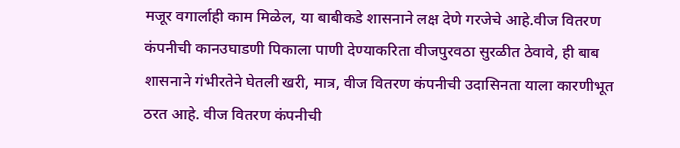मजूर वगार्लाही काम मिळेल, या बाबीकडे शासनाने लक्ष देणे गरजेचे आहे.वीज वितरण कंपनीची कानउघाडणी पिकाला पाणी देण्याकरिता वीजपुरवठा सुरळीत ठेवावे, ही बाब शासनाने गंभीरतेने घेतली खरी, मात्र, वीज वितरण कंपनीची उदासिनता याला कारणीभूत ठरत आहे. वीज वितरण कंपनीची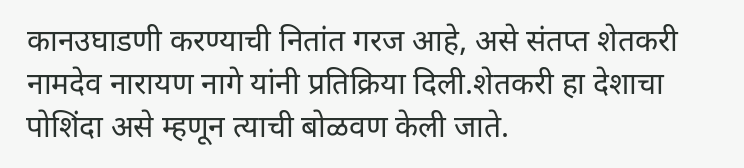कानउघाडणी करण्याची नितांत गरज आहे, असे संतप्त शेतकरी नामदेव नारायण नागे यांनी प्रतिक्रिया दिली.शेतकरी हा देशाचा पोशिंदा असे म्हणून त्याची बोळवण केली जाते.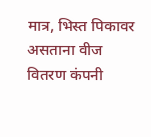मात्र, भिस्त पिकावर असताना वीज वितरण कंपनी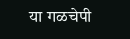या गळचेपी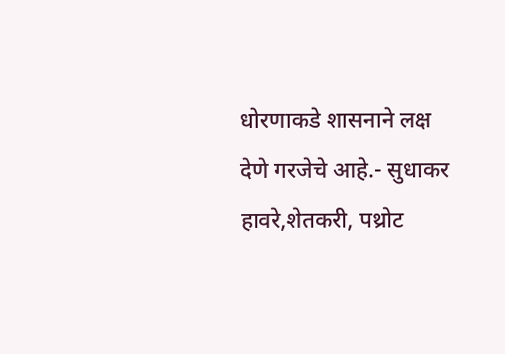धोरणाकडे शासनाने लक्ष देणे गरजेचे आहे.- सुधाकर हावरे,शेतकरी, पथ्रोट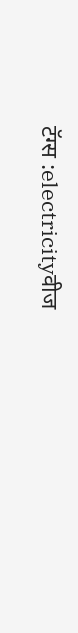टॅग्स :electricityवीज